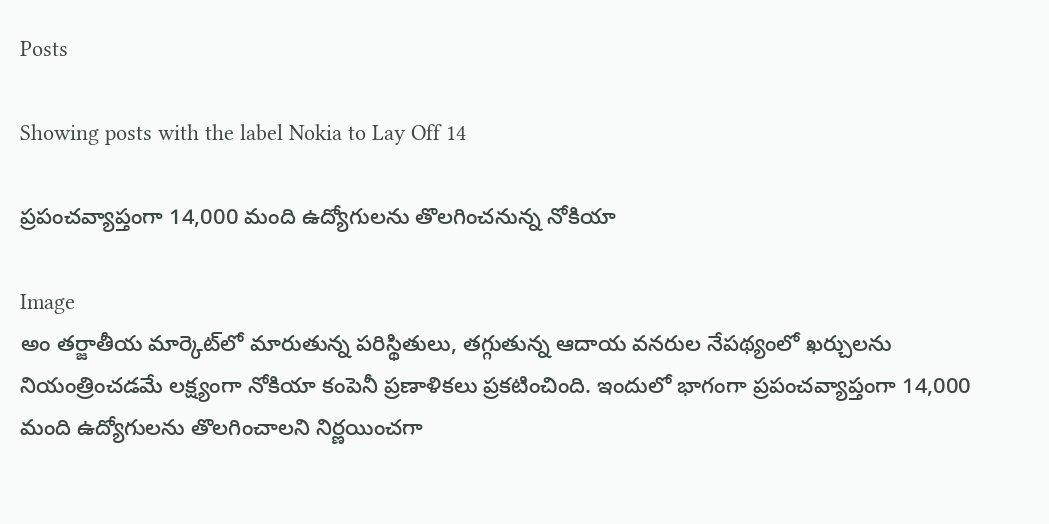Posts

Showing posts with the label Nokia to Lay Off 14

ప్రపంచవ్యాప్తంగా 14,000 మంది ఉద్యోగులను తొలగించనున్న నోకియా

Image
అం తర్జాతీయ మార్కెట్‌లో మారుతున్న పరిస్థితులు, తగ్గుతున్న ఆదాయ వనరుల నేపథ్యంలో ఖర్చులను నియంత్రించడమే లక్ష్యంగా నోకియా కంపెనీ ప్రణాళికలు ప్రకటించింది. ఇందులో భాగంగా ప్రపంచవ్యాప్తంగా 14,000 మంది ఉద్యోగులను తొలగించాలని నిర్ణయించగా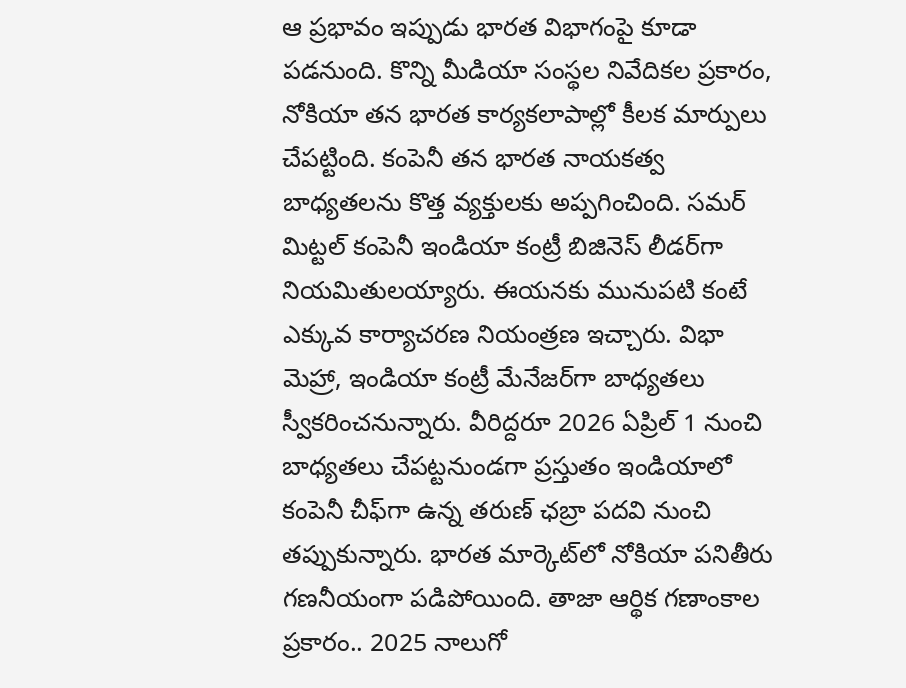ఆ ప్రభావం ఇప్పుడు భారత విభాగంపై కూడా పడనుంది. కొన్ని మీడియా సంస్థల నివేదికల ప్రకారం, నోకియా తన భారత కార్యకలాపాల్లో కీలక మార్పులు చేపట్టింది. కంపెనీ తన భారత నాయకత్వ బాధ్యతలను కొత్త వ్యక్తులకు అప్పగించింది. సమర్ మిట్టల్ కంపెనీ ఇండియా కంట్రీ బిజినెస్ లీడర్‌గా నియమితులయ్యారు. ఈయనకు మునుపటి కంటే ఎక్కువ కార్యాచరణ నియంత్రణ ఇచ్చారు. విభా మెహ్రా, ఇండియా కంట్రీ మేనేజర్‌గా బాధ్యతలు స్వీకరించనున్నారు. వీరిద్దరూ 2026 ఏప్రిల్ 1 నుంచి బాధ్యతలు చేపట్టనుండగా ప్రస్తుతం ఇండియాలో కంపెనీ చీఫ్‌గా ఉన్న తరుణ్ ఛబ్రా పదవి నుంచి తప్పుకున్నారు. భారత మార్కెట్‌లో నోకియా పనితీరు గణనీయంగా పడిపోయింది. తాజా ఆర్థిక గణాంకాల ప్రకారం.. 2025 నాలుగో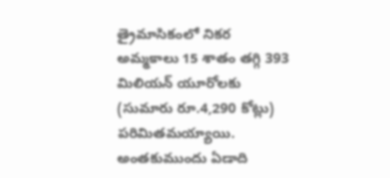త్రైమాసికంలో నికర అమ్మకాలు 15 శాతం తగ్గి 393 మిలియన్ యూరోలకు (సుమారు రూ.4,290 కోట్లు) పరిమితమయ్యాయి. అంతకుముందు ఏడాది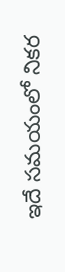ఇదే సమయంలో నికర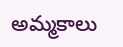అమ్మకాలు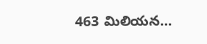463 మిలియన...